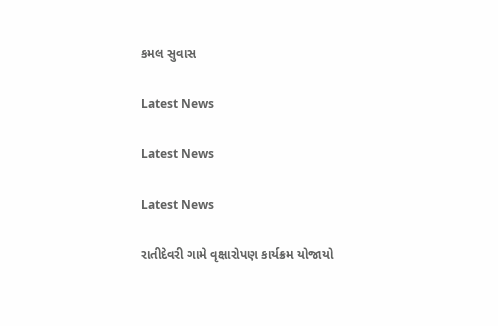કમલ સુવાસ

Latest News

Latest News

Latest News

રાતીદેવરી ગામે વૃક્ષારોપણ કાર્યક્રમ યોજાયો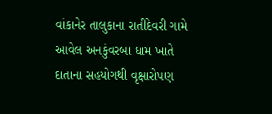વાંકાનેર તાલુકાના રાતીદેવરી ગામે આવેલ અનકુંવરબા ધામ ખાતે દાતાના સહયોગથી વૃક્ષારોપણ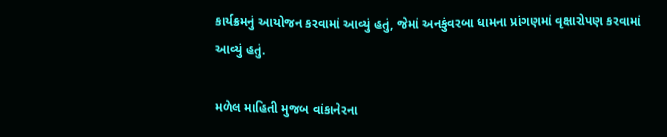કાર્યક્રમનું આયોજન કરવામાં આવ્યું હતું, જેમાં અનકુંવરબા ધામના પ્રાંગણમાં વૃક્ષારોપણ કરવામાં આવ્યું હતું.

મળેલ માહિતી મુજબ વાંકાનેરના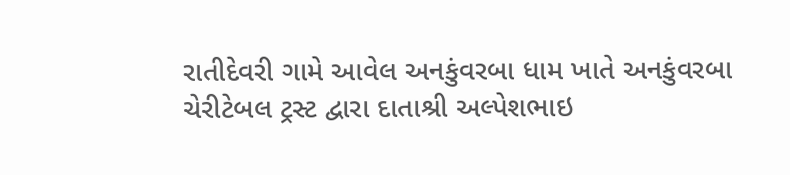રાતીદેવરી ગામે આવેલ અનકુંવરબા ધામ ખાતે અનકુંવરબા ચેરીટેબલ ટ્રસ્ટ દ્વારા દાતાશ્રી અલ્પેશભાઇ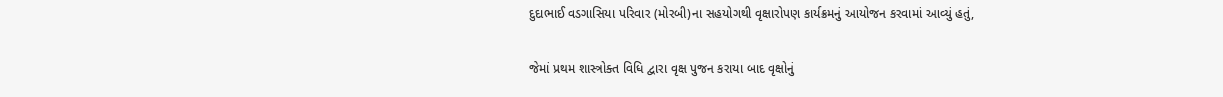દુદાભાઈ વડગાસિયા પરિવાર (મોરબી)ના સહયોગથી વૃક્ષારોપણ કાર્યક્રમનું આયોજન કરવામાં આવ્યું હતું,

જેમાં પ્રથમ શાસ્ત્રોક્ત વિધિ દ્વારા વૃક્ષ પુજન કરાયા બાદ વૃક્ષોનું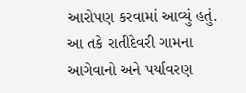આરોપણ કરવામાં આવ્યું હતું. આ તકે રાતીદેવરી ગામના આગેવાનો અને પર્યાવરણ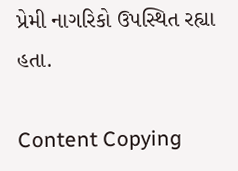પ્રેમી નાગરિકો ઉપસ્થિત રહ્યા હતા.

Content Copying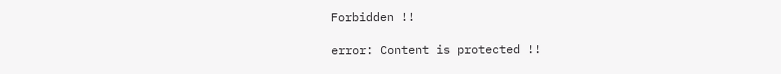Forbidden !!

error: Content is protected !!